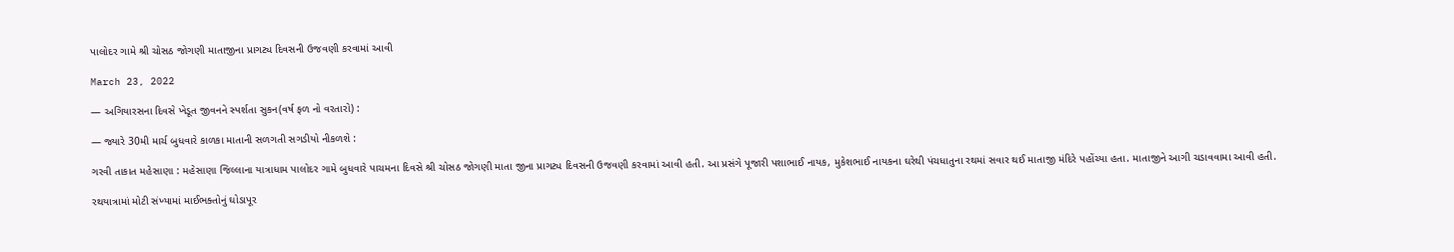પાલોદર ગામે શ્રી ચોસઠ જોગણી માતાજીના પ્રાગટ્ય દિવસની ઉજવણી કરવામાં આવી

March 23, 2022

— અગિયારસના દિવસે ખેડૂત જીવનને સ્પર્શતા સુકન(વર્ષ ફળ નો વરતારો) :

— જ્યારે 30મી માર્ચ બુધવારે કાળકા માતાની સળગતી સગડીયો નીકળશે :

ગરવી તાકાત મહેસાણા : મહેસાણા જિલ્લાના યાત્રાધામ પાલોદર ગામે બુધવારે પાચમના દિવસે શ્રી ચોસઠ જોગણી માતા જીના પ્રાગટ્ય દિવસની ઉજવણી કરવામાં આવી હતી. આ પ્રસંગે પૂજારી પશાભાઈ નાયક, મુકેશભાઈ નાયકના ઘરેથી પંચધાતુના રથમાં સવાર થઈ માતાજી મંદિરે પહોંચ્યા હતા. માતાજીને આગી ચડાવવામા આવી હતી.

રથયાત્રામાં મોટી સંખ્યામાં માઈભક્તોનું ઘોડાપૂર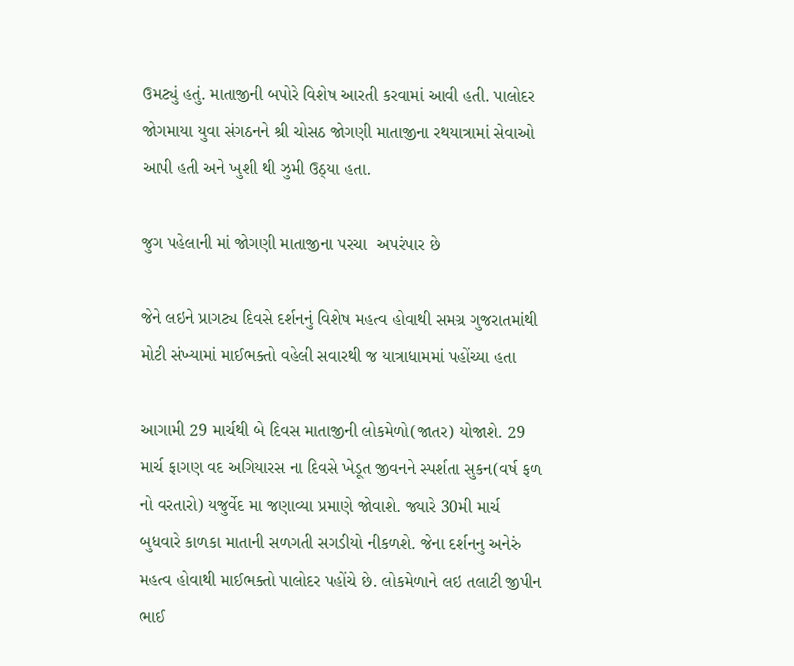ઉમટ્યું હતું. માતાજીની બપોરે વિશેષ આરતી કરવામાં આવી હતી. પાલોદર જોગમાયા યુવા સંગઠનને શ્રી ચોસઠ જોગણી માતાજીના રથયાત્રામાં સેવાઓ આપી હતી અને ખુશી થી ઝુમી ઉઠ્યા હતા.

જુગ પહેલાની માં જોગણી માતાજીના પરચા  અપરંપાર છે

જેને લઇને પ્રાગટ્ય દિવસે દર્શનનું વિશેષ મહત્વ હોવાથી સમગ્ર ગુજરાતમાંથી મોટી સંખ્યામાં માઈભક્તો વહેલી સવારથી જ યાત્રાધામમાં પહોંચ્યા હતા

આગામી 29 માર્ચથી બે દિવસ માતાજીની લોકમેળો(જાતર) યોજાશે. 29 માર્ચ ફાગણ વદ અગિયારસ ના દિવસે ખેડૂત જીવનને સ્પર્શતા સુકન(વર્ષ ફળ નો વરતારો) યજુર્વેદ મા જણાવ્યા પ્રમાણે જોવાશે. જ્યારે 30મી માર્ચ બુધવારે કાળકા માતાની સળગતી સગડીયો નીકળશે. જેના દર્શનનુ અનેરું મહત્વ હોવાથી માઈભક્તો પાલોદર પહોંચે છે. લોકમેળાને લઇ તલાટી જીપીન ભાઈ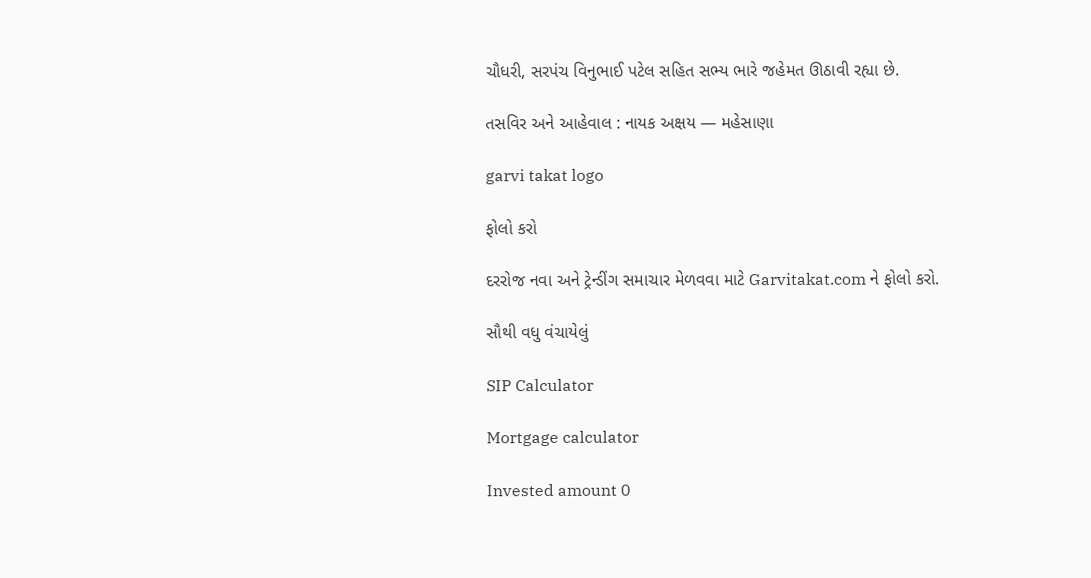ચૌધરી, સરપંચ વિનુભાઈ પટેલ સહિત સભ્ય ભારે જહેમત ઊઠાવી રહ્યા છે.

તસવિર અને આહેવાલ : નાયક અક્ષય — મહેસાણા

garvi takat logo

ફોલો કરો

દરરોજ નવા અને ટ્રેન્ડીંગ સમાચાર મેળવવા માટે Garvitakat.com ને ફોલો કરો.

સૌથી વધુ વંચાયેલું

SIP Calculator

Mortgage calculator

Invested amount 0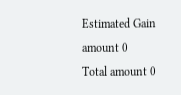Estimated Gain amount 0
Total amount 0